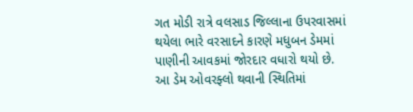ગત મોડી રાત્રે વલસાડ જિલ્લાના ઉપરવાસમાં થયેલા ભારે વરસાદને કારણે મધુબન ડેમમાં પાણીની આવકમાં જોરદાર વધારો થયો છે. આ ડેમ ઓવરફ્લો થવાની સ્થિતિમાં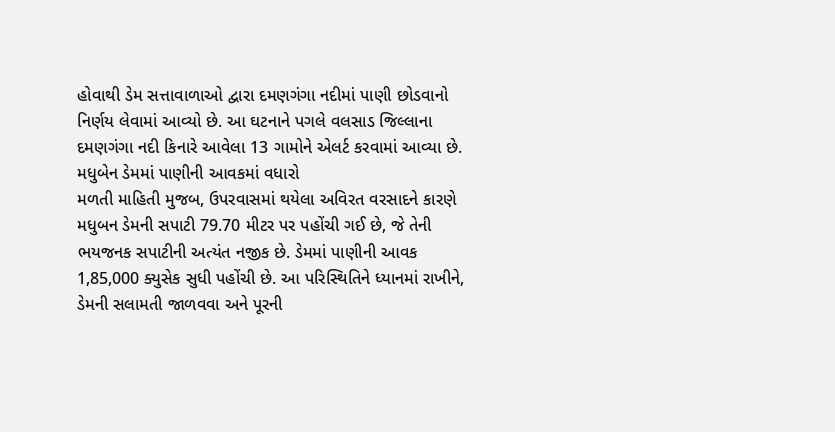હોવાથી ડેમ સત્તાવાળાઓ દ્વારા દમણગંગા નદીમાં પાણી છોડવાનો નિર્ણય લેવામાં આવ્યો છે. આ ઘટનાને પગલે વલસાડ જિલ્લાના દમણગંગા નદી કિનારે આવેલા 13 ગામોને એલર્ટ કરવામાં આવ્યા છે.
મધુબેન ડેમમાં પાણીની આવકમાં વધારો
મળતી માહિતી મુજબ, ઉપરવાસમાં થયેલા અવિરત વરસાદને કારણે મધુબન ડેમની સપાટી 79.70 મીટર પર પહોંચી ગઈ છે, જે તેની ભયજનક સપાટીની અત્યંત નજીક છે. ડેમમાં પાણીની આવક 1,85,000 ક્યુસેક સુધી પહોંચી છે. આ પરિસ્થિતિને ધ્યાનમાં રાખીને, ડેમની સલામતી જાળવવા અને પૂરની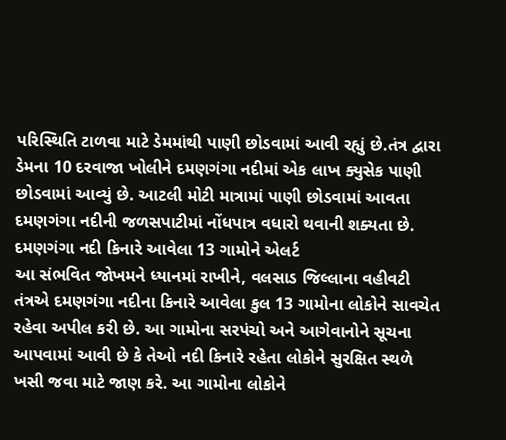પરિસ્થિતિ ટાળવા માટે ડેમમાંથી પાણી છોડવામાં આવી રહ્યું છે.તંત્ર દ્વારા ડેમના 10 દરવાજા ખોલીને દમણગંગા નદીમાં એક લાખ ક્યુસેક પાણી છોડવામાં આવ્યું છે. આટલી મોટી માત્રામાં પાણી છોડવામાં આવતા દમણગંગા નદીની જળસપાટીમાં નોંધપાત્ર વધારો થવાની શક્યતા છે.
દમણગંગા નદી કિનારે આવેલા 13 ગામોને એલર્ટ
આ સંભવિત જોખમને ધ્યાનમાં રાખીને, વલસાડ જિલ્લાના વહીવટી તંત્રએ દમણગંગા નદીના કિનારે આવેલા કુલ 13 ગામોના લોકોને સાવચેત રહેવા અપીલ કરી છે. આ ગામોના સરપંચો અને આગેવાનોને સૂચના આપવામાં આવી છે કે તેઓ નદી કિનારે રહેતા લોકોને સુરક્ષિત સ્થળે ખસી જવા માટે જાણ કરે. આ ગામોના લોકોને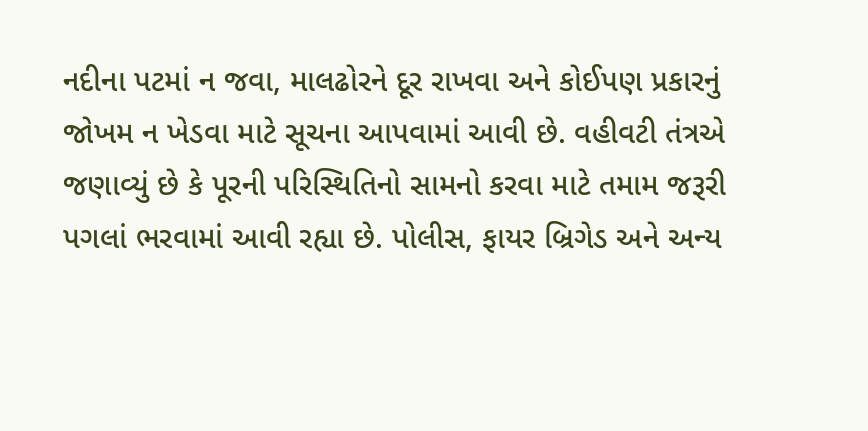નદીના પટમાં ન જવા, માલઢોરને દૂર રાખવા અને કોઈપણ પ્રકારનું જોખમ ન ખેડવા માટે સૂચના આપવામાં આવી છે. વહીવટી તંત્રએ જણાવ્યું છે કે પૂરની પરિસ્થિતિનો સામનો કરવા માટે તમામ જરૂરી પગલાં ભરવામાં આવી રહ્યા છે. પોલીસ, ફાયર બ્રિગેડ અને અન્ય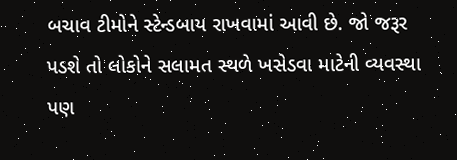બચાવ ટીમોને સ્ટેન્ડબાય રાખવામાં આવી છે. જો જરૂર પડશે તો લોકોને સલામત સ્થળે ખસેડવા માટેની વ્યવસ્થા પણ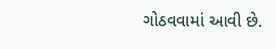ગોઠવવામાં આવી છે.